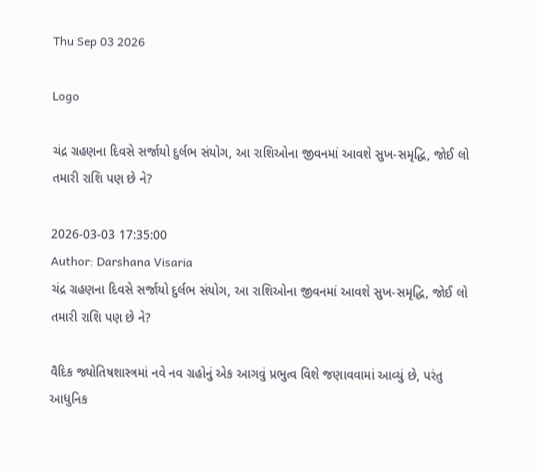Thu Sep 03 2026

Logo

ચંદ્ર ગ્રહણના દિવસે સર્જાયો દુર્લભ સંયોગ, આ રાશિઓના જીવનમાં આવશે સુખ-સમૃદ્ધિ, જોઈ લો તમારી રાશિ પણ છે ને?

2026-03-03 17:35:00
Author: Darshana Visaria
ચંદ્ર ગ્રહણના દિવસે સર્જાયો દુર્લભ સંયોગ, આ રાશિઓના જીવનમાં આવશે સુખ-સમૃદ્ધિ, જોઈ લો તમારી રાશિ પણ છે ને?

વૈદિક જ્યોતિષશાસ્ત્રમાં નવે નવ ગ્રહોનું એક આગવું પ્રભુત્વ વિશે જણાવવામાં આવ્યું છે, પરંતુ આધુનિક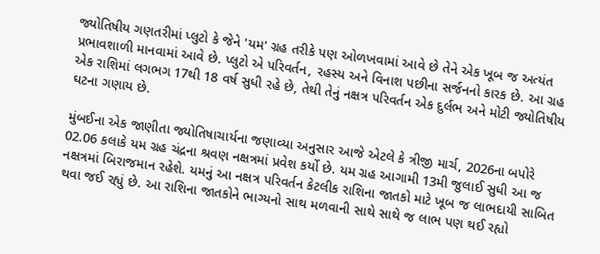જ્યોતિષીય ગણતરીમાં પ્લુટો કે જેને 'યમ' ગ્રહ તરીકે પણ ઓળખવામાં આવે છે તેને એક ખૂબ જ અત્યંત પ્રભાવશાળી માનવામાં આવે છે. પ્લુટો એ પરિવર્તન, રહસ્ય અને વિનાશ પછીના સર્જનનો કારક છે. આ ગ્રહ એક રાશિમાં લગભગ 17થી 18 વર્ષ સુધી રહે છે, તેથી તેનું નક્ષત્ર પરિવર્તન એક દુર્લભ અને મોટી જ્યોતિષીય ઘટના ગણાય છે.

મુંબઈના એક જાણીતા જ્યોતિષાચાર્યના જણાવ્યા અનુસાર આજે એટલે કે ત્રીજી માર્ચ, 2026ના બપોરે 02.06 કલાકે યમ ગ્રહ ચંદ્રના શ્રવણ નક્ષત્રમાં પ્રવેશ કર્યો છે. યમ ગ્રહ આગામી 13મી જુલાઈ સુધી આ જ નક્ષત્રમાં બિરાજમાન રહેશે. યમનું આ નક્ષત્ર પરિવર્તન કેટલીક રાશિના જાતકો માટે ખૂબ જ લાભદાયી સાબિત થવા જઈ રહ્યું છે. આ રાશિના જાતકોને ભાગ્યનો સાથ મળવાની સાથે સાથે જ લાભ પણ થઈ રહ્યો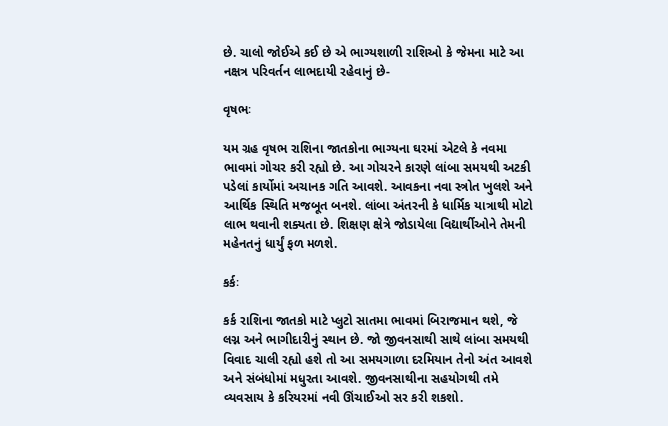છે. ચાલો જોઈએ કઈ છે એ ભાગ્યશાળી રાશિઓ કે જેમના માટે આ નક્ષત્ર પરિવર્તન લાભદાયી રહેવાનું છે-

વૃષભઃ

યમ ગ્રહ વૃષભ રાશિના જાતકોના ભાગ્યના ઘરમાં એટલે કે નવમા ભાવમાં ગોચર કરી રહ્યો છે. આ ગોચરને કારણે લાંબા સમયથી અટકી પડેલાં કાર્યોમાં અચાનક ગતિ આવશે. આવકના નવા સ્ત્રોત ખુલશે અને આર્થિક સ્થિતિ મજબૂત બનશે. લાંબા અંતરની કે ધાર્મિક યાત્રાથી મોટો લાભ થવાની શક્યતા છે. શિક્ષણ ક્ષેત્રે જોડાયેલા વિદ્યાર્થીઓને તેમની મહેનતનું ધાર્યું ફળ મળશે.

કર્કઃ

કર્ક રાશિના જાતકો માટે પ્લુટો સાતમા ભાવમાં બિરાજમાન થશે, જે લગ્ન અને ભાગીદારીનું સ્થાન છે. જો જીવનસાથી સાથે લાંબા સમયથી વિવાદ ચાલી રહ્યો હશે તો આ સમયગાળા દરમિયાન તેનો અંત આવશે અને સંબંધોમાં મધુરતા આવશે. જીવનસાથીના સહયોગથી તમે વ્યવસાય કે કરિયરમાં નવી ઊંચાઈઓ સર કરી શકશો.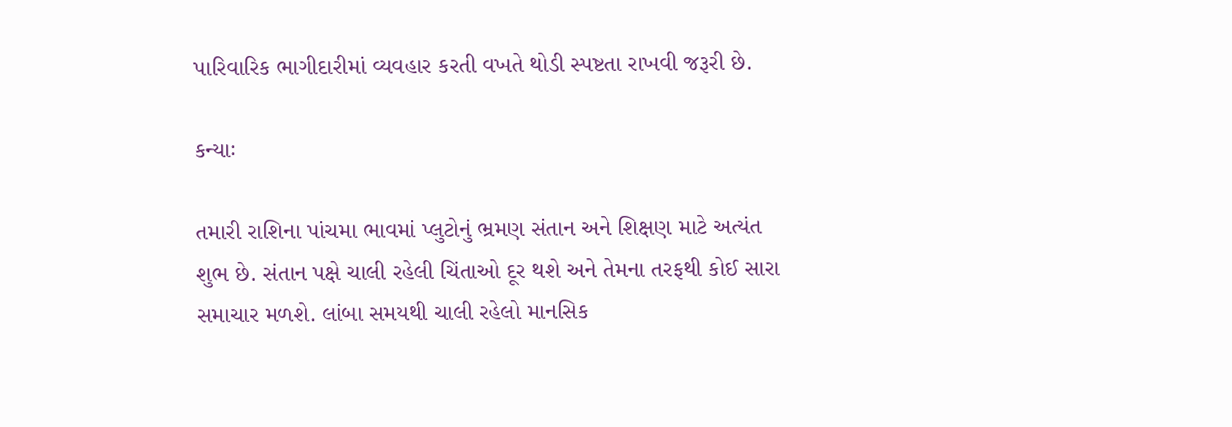પારિવારિક ભાગીદારીમાં વ્યવહાર કરતી વખતે થોડી સ્પષ્ટતા રાખવી જરૂરી છે.

કન્યાઃ

તમારી રાશિના પાંચમા ભાવમાં પ્લુટોનું ભ્રમણ સંતાન અને શિક્ષણ માટે અત્યંત શુભ છે. સંતાન પક્ષે ચાલી રહેલી ચિંતાઓ દૂર થશે અને તેમના તરફથી કોઈ સારા સમાચાર મળશે. લાંબા સમયથી ચાલી રહેલો માનસિક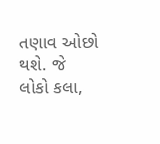તણાવ ઓછો થશે. જે લોકો કલા,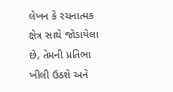લેખન કે રચનાત્મક ક્ષેત્ર સાથે જોડાયેલા છે, તેમની પ્રતિભા ખીલી ઉઠશે અને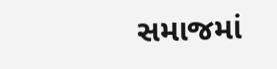સમાજમાં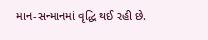માન-સન્માનમાં વૃદ્ધિ થઈ રહી છે.